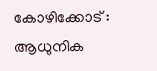കോഴിക്കോട് : ആധുനിക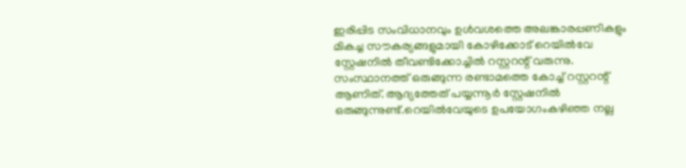ഇരിപ്പിട സംവിധാനവും ഉൾവശത്തെ അലങ്കാരപ്പണികളും മികച്ച സൗകര്യങ്ങളുമായി കോഴിക്കോട് റെയിൽവേ സ്റ്റേഷനിൽ തീവണ്ടിക്കോച്ചിൽ റസ്റ്ററന്റ് വരുന്നു. സംസ്ഥാനത്ത് ഒരുങ്ങുന്ന രണ്ടാമത്തെ കോച്ച് റസ്റ്ററന്റ് ആണിത്. ആദ്യത്തേത് പയ്യന്നൂർ സ്റ്റേഷനിൽ ഒരുങ്ങുന്നുണ്ട്.റെയിൽവേയുടെ ഉപയോഗംകഴിഞ്ഞ നല്ല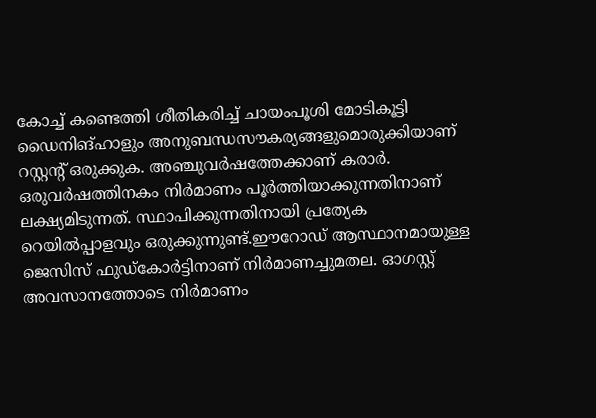കോച്ച് കണ്ടെത്തി ശീതികരിച്ച് ചായംപൂശി മോടികൂട്ടി ഡൈനിങ്ഹാളും അനുബന്ധസൗകര്യങ്ങളുമൊരുക്കിയാണ് റസ്റ്റന്റ് ഒരുക്കുക. അഞ്ചുവർഷത്തേക്കാണ് കരാർ. ഒരുവർഷത്തിനകം നിർമാണം പൂർത്തിയാക്കുന്നതിനാണ് ലക്ഷ്യമിടുന്നത്. സ്ഥാപിക്കുന്നതിനായി പ്രത്യേക റെയിൽപ്പാളവും ഒരുക്കുന്നുണ്ട്.ഈറോഡ് ആസ്ഥാനമായുള്ള ജെസിസ് ഫുഡ്കോർട്ടിനാണ് നിർമാണച്ചുമതല. ഓഗസ്റ്റ് അവസാനത്തോടെ നിർമാണം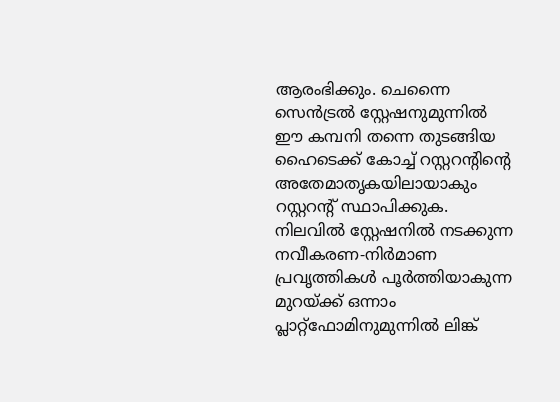ആരംഭിക്കും. ചെന്നൈ സെൻട്രൽ സ്റ്റേഷനുമുന്നിൽ ഈ കമ്പനി തന്നെ തുടങ്ങിയ ഹൈടെക്ക് കോച്ച് റസ്റ്ററന്റിന്റെ അതേമാതൃകയിലായാകും റസ്റ്ററന്റ് സ്ഥാപിക്കുക.
നിലവിൽ സ്റ്റേഷനിൽ നടക്കുന്ന നവീകരണ-നിർമാണ പ്രവൃത്തികൾ പൂർത്തിയാകുന്ന മുറയ്ക്ക് ഒന്നാം പ്ലാറ്റ്ഫോമിനുമുന്നിൽ ലിങ്ക്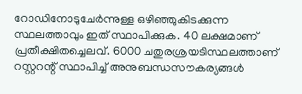റോഡിനോടുചേർന്നുള്ള ഒഴിഞ്ഞുകിടക്കുന്ന സ്ഥലത്താവും ഇത് സ്ഥാപിക്കുക. 40 ലക്ഷമാണ് പ്രതീക്ഷിതച്ചെലവ്. 6000 ചതുരശ്രയടിസ്ഥലത്താണ് റസ്റ്ററന്റ് സ്ഥാപിച്ച് അനുബന്ധസൗകര്യങ്ങൾ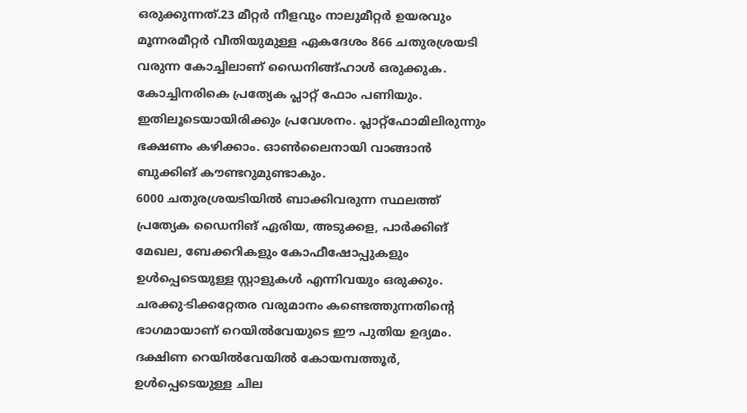ഒരുക്കുന്നത്.23 മീറ്റർ നീളവും നാലുമീറ്റർ ഉയരവും മൂന്നരമീറ്റർ വീതിയുമുള്ള ഏകദേശം 866 ചതുരശ്രയടി വരുന്ന കോച്ചിലാണ് ഡൈനിങ്ങ്ഹാൾ ഒരുക്കുക. കോച്ചിനരികെ പ്രത്യേക പ്ലാറ്റ് ഫോം പണിയും. ഇതിലൂടെയായിരിക്കും പ്രവേശനം. പ്ലാറ്റ്ഫോമിലിരുന്നും ഭക്ഷണം കഴിക്കാം. ഓൺലൈനായി വാങ്ങാൻ ബുക്കിങ് കൗണ്ടറുമുണ്ടാകും.
6000 ചതുരശ്രയടിയിൽ ബാക്കിവരുന്ന സ്ഥലത്ത് പ്രത്യേക ഡൈനിങ് ഏരിയ, അടുക്കള, പാർക്കിങ് മേഖല, ബേക്കറികളും കോഫീഷോപ്പുകളും ഉൾപ്പെടെയുള്ള സ്റ്റാളുകൾ എന്നിവയും ഒരുക്കും. ചരക്കു-ടിക്കറ്റേതര വരുമാനം കണ്ടെത്തുന്നതിന്റെ ഭാഗമായാണ് റെയിൽവേയുടെ ഈ പുതിയ ഉദ്യമം. ദക്ഷിണ റെയിൽവേയിൽ കോയമ്പത്തൂർ, ഉൾപ്പെടെയുള്ള ചില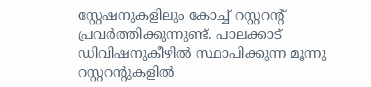സ്റ്റേഷനുകളിലും കോച്ച് റസ്റ്ററന്റ് പ്രവർത്തിക്കുന്നുണ്ട്. പാലക്കാട് ഡിവിഷനുകീഴിൽ സ്ഥാപിക്കുന്ന മൂന്നു റസ്റ്ററന്റുകളിൽ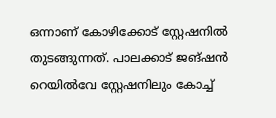ഒന്നാണ് കോഴിക്കോട് സ്റ്റേഷനിൽ തുടങ്ങുന്നത്. പാലക്കാട് ജങ്ഷൻ റെയിൽവേ സ്റ്റേഷനിലും കോച്ച്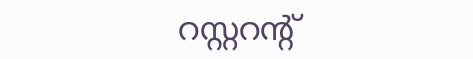റസ്റ്ററന്റ്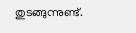തുടങ്ങുന്നുണ്ട്.